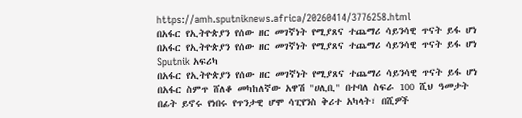https://amh.sputniknews.africa/20260414/3776258.html
በአፋር የኢትዮጵያን የሰው ዘር መገኛነት የሚያጸና ተጨማሪ ሳይንሳዊ ጥናት ይፋ ሆነ
በአፋር የኢትዮጵያን የሰው ዘር መገኛነት የሚያጸና ተጨማሪ ሳይንሳዊ ጥናት ይፋ ሆነ
Sputnik አፍሪካ
በአፋር የኢትዮጵያን የሰው ዘር መገኛነት የሚያጸና ተጨማሪ ሳይንሳዊ ጥናት ይፋ ሆነ በአፋር ስምጥ ሸለቆ መካከለኛው አዋሽ "ሀሊቢ" በተባለ ስፍራ 100 ሺህ ዓመታት በፊት ይኖሩ የነበሩ የጥንታዊ ሆሞ ሳፒየንስ ቅሪተ አካላት፣ በሺዎች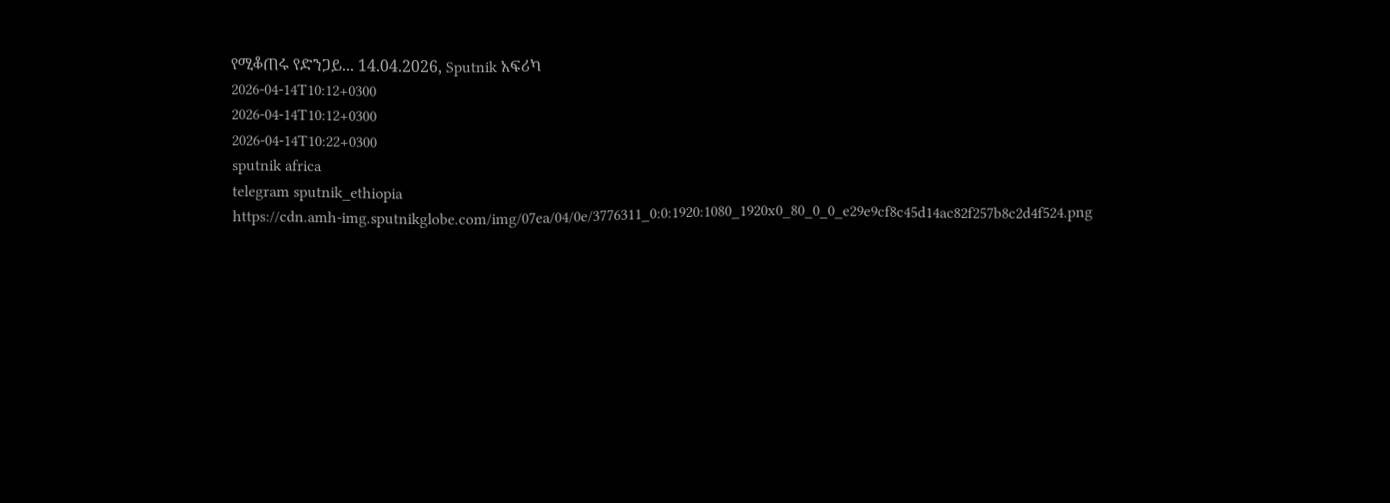የሚቆጠሩ የድንጋይ... 14.04.2026, Sputnik አፍሪካ
2026-04-14T10:12+0300
2026-04-14T10:12+0300
2026-04-14T10:22+0300
sputnik africa
telegram sputnik_ethiopia
https://cdn.amh-img.sputnikglobe.com/img/07ea/04/0e/3776311_0:0:1920:1080_1920x0_80_0_0_e29e9cf8c45d14ac82f257b8c2d4f524.png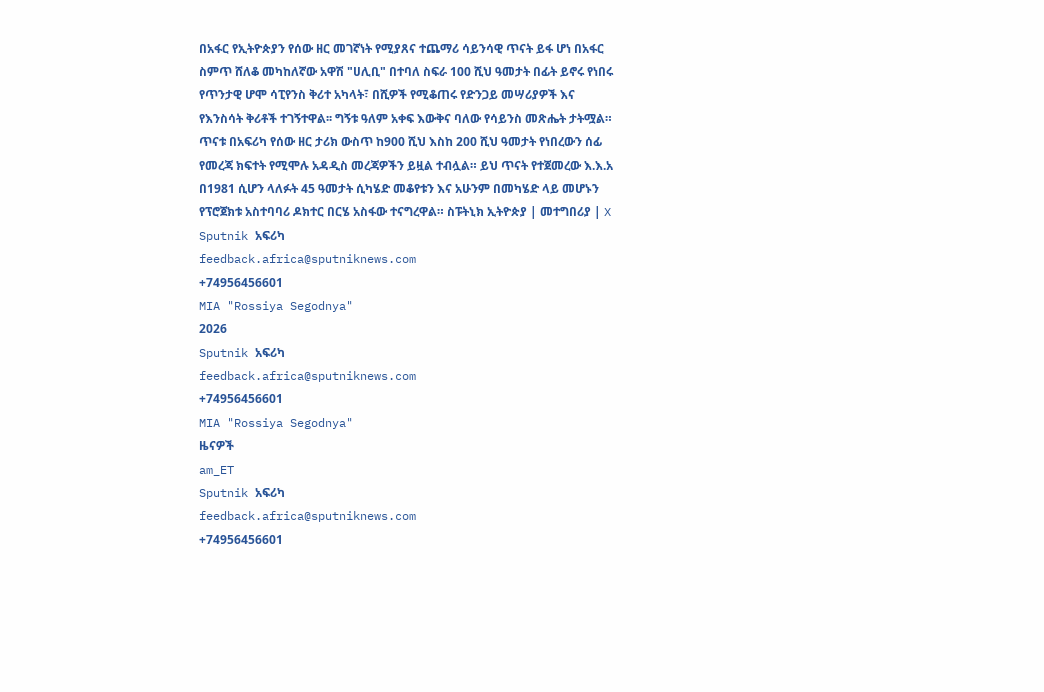በአፋር የኢትዮጵያን የሰው ዘር መገኛነት የሚያጸና ተጨማሪ ሳይንሳዊ ጥናት ይፋ ሆነ በአፋር ስምጥ ሸለቆ መካከለኛው አዋሽ "ሀሊቢ" በተባለ ስፍራ 100 ሺህ ዓመታት በፊት ይኖሩ የነበሩ የጥንታዊ ሆሞ ሳፒየንስ ቅሪተ አካላት፣ በሺዎች የሚቆጠሩ የድንጋይ መሣሪያዎች እና የእንስሳት ቅሪቶች ተገኝተዋል፡፡ ግኝቱ ዓለም አቀፍ እውቅና ባለው የሳይንስ መጽሔት ታትሟል። ጥናቱ በአፍሪካ የሰው ዘር ታሪክ ውስጥ ከ900 ሺህ እስከ 200 ሺህ ዓመታት የነበረውን ሰፊ የመረጃ ክፍተት የሚሞሉ አዳዲስ መረጃዎችን ይዟል ተብሏል። ይህ ጥናት የተጀመረው እ.እ.አ በ1981 ሲሆን ላለፉት 45 ዓመታት ሲካሄድ መቆየቱን እና አሁንም በመካሄድ ላይ መሆኑን የፕሮጀክቱ አስተባባሪ ዶክተር በርሄ አስፋው ተናግረዋል። ስፑትኒክ ኢትዮጵያ | መተግበሪያ | X
Sputnik አፍሪካ
feedback.africa@sputniknews.com
+74956456601
MIA "Rossiya Segodnya"
2026
Sputnik አፍሪካ
feedback.africa@sputniknews.com
+74956456601
MIA "Rossiya Segodnya"
ዜናዎች
am_ET
Sputnik አፍሪካ
feedback.africa@sputniknews.com
+74956456601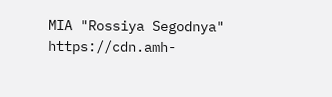MIA "Rossiya Segodnya"
https://cdn.amh-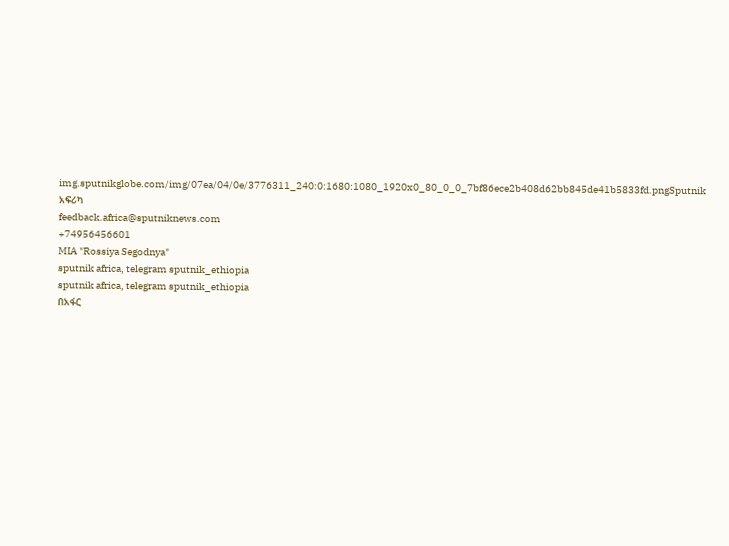img.sputnikglobe.com/img/07ea/04/0e/3776311_240:0:1680:1080_1920x0_80_0_0_7bf86ece2b408d62bb845de41b5833fd.pngSputnik አፍሪካ
feedback.africa@sputniknews.com
+74956456601
MIA "Rossiya Segodnya"
sputnik africa, telegram sputnik_ethiopia
sputnik africa, telegram sputnik_ethiopia
በአፋር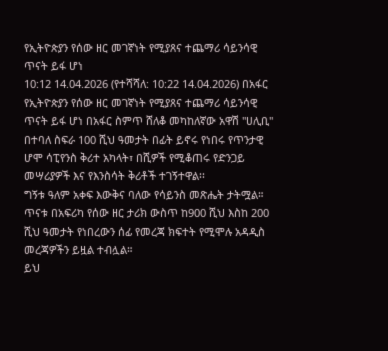የኢትዮጵያን የሰው ዘር መገኛነት የሚያጸና ተጨማሪ ሳይንሳዊ ጥናት ይፋ ሆነ
10:12 14.04.2026 (የተሻሻለ: 10:22 14.04.2026) በአፋር የኢትዮጵያን የሰው ዘር መገኛነት የሚያጸና ተጨማሪ ሳይንሳዊ ጥናት ይፋ ሆነ በአፋር ስምጥ ሸለቆ መካከለኛው አዋሽ "ሀሊቢ" በተባለ ስፍራ 100 ሺህ ዓመታት በፊት ይኖሩ የነበሩ የጥንታዊ ሆሞ ሳፒየንስ ቅሪተ አካላት፣ በሺዎች የሚቆጠሩ የድንጋይ መሣሪያዎች እና የእንስሳት ቅሪቶች ተገኝተዋል፡፡
ግኝቱ ዓለም አቀፍ እውቅና ባለው የሳይንስ መጽሔት ታትሟል። ጥናቱ በአፍሪካ የሰው ዘር ታሪክ ውስጥ ከ900 ሺህ እስከ 200 ሺህ ዓመታት የነበረውን ሰፊ የመረጃ ክፍተት የሚሞሉ አዳዲስ መረጃዎችን ይዟል ተብሏል።
ይህ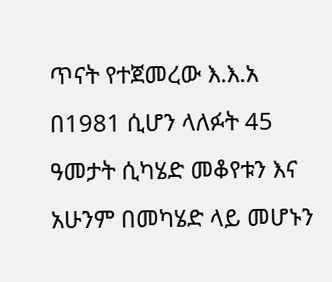ጥናት የተጀመረው እ.እ.አ በ1981 ሲሆን ላለፉት 45 ዓመታት ሲካሄድ መቆየቱን እና አሁንም በመካሄድ ላይ መሆኑን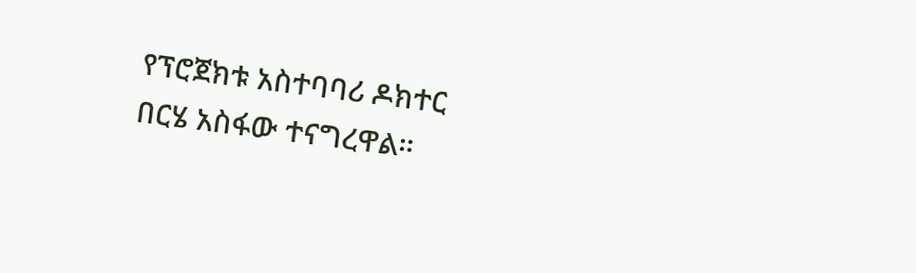የፕሮጀክቱ አስተባባሪ ዶክተር በርሄ አስፋው ተናግረዋል።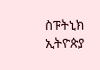ስፑትኒክ ኢትዮጵያ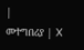|
መተግበሪያ | X